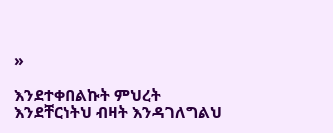»

እንደተቀበልኩት ምህረት እንደቸርነትህ ብዛት እንዳገለግልህ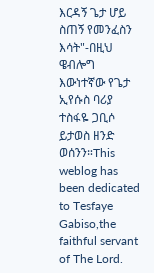እርዳኝ ጌታ ሆይ ስጠኝ የመንፈስን እሳት"-በዚህ ዌብሎግ እውነተኛው የጌታ ኢየሱስ ባሪያ ተስፋዬ ጋቢሶ ይታወስ ዘንድ ወሰንን።This weblog has been dedicated to Tesfaye Gabiso,the faithful servant of The Lord.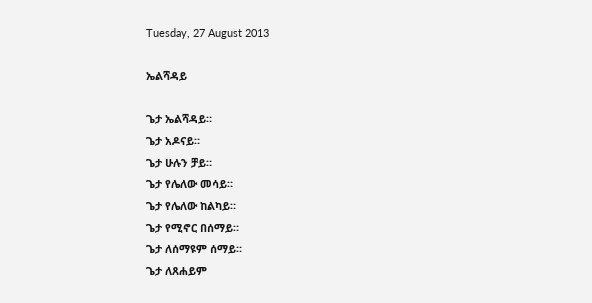Tuesday, 27 August 2013

ኤልሻዳይ

ጌታ ኤልሻዳይ።
ጌታ አዶናይ።
ጌታ ሁሉን ቻይ።
ጌታ የሌለው መሳይ።
ጌታ የሌለው ከልካይ።
ጌታ የሚኖር በሰማይ።
ጌታ ለሰማዩም ሰማይ።
ጌታ ለጸሐይም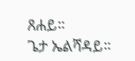ጸሐይ።
ጌታ ኤልሻዳይ።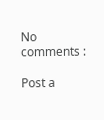No comments :

Post a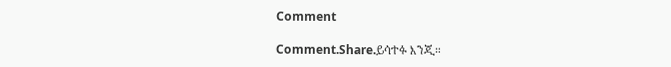Comment

Comment.Share.ይሳተፉ እንጂ።